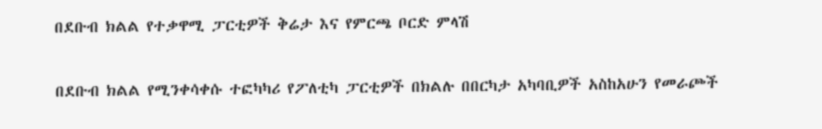በደቡብ ክልል የተቃዋሚ ፓርቲዎች ቅሬታ እና የምርጫ ቦርድ ምላሽ

በደቡብ ክልል የሚንቀሳቀሱ ተፎካካሪ የፖለቲካ ፓርቲዎች በክልሉ በበርካታ አካባቢዎች አስከአሁን የመራጮች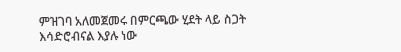ምዝገባ አለመጀመሩ በምርጫው ሂደት ላይ ስጋት እሳድሮብናል እያሉ ነው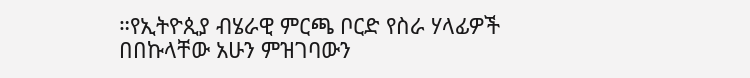።የኢትዮጲያ ብሄራዊ ምርጫ ቦርድ የስራ ሃላፊዎች በበኩላቸው አሁን ምዝገባውን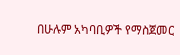በሁሉም አካባቢዎች የማስጀመር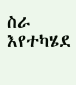ስራ እየተካሄደ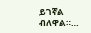ይገኛል ብለዋል።…